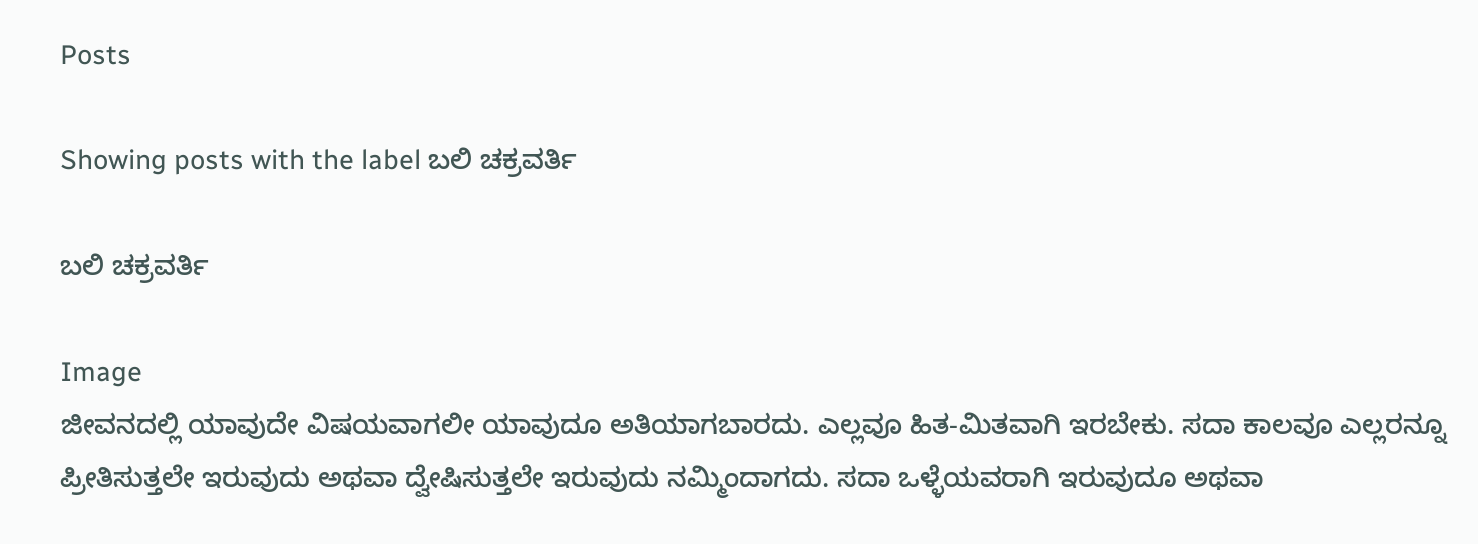Posts

Showing posts with the label ಬಲಿ ಚಕ್ರವರ್ತಿ

ಬಲಿ ಚಕ್ರವರ್ತಿ

Image
ಜೀವನದಲ್ಲಿ ಯಾವುದೇ ವಿಷಯವಾಗಲೀ ಯಾವುದೂ ಅತಿಯಾಗಬಾರದು. ಎಲ್ಲವೂ ಹಿತ-ಮಿತವಾಗಿ ಇರಬೇಕು. ಸದಾ ಕಾಲವೂ ಎಲ್ಲರನ್ನೂ ಪ್ರೀತಿಸುತ್ತಲೇ ಇರುವುದು ಅಥವಾ ದ್ವೇಷಿಸುತ್ತಲೇ ಇರುವುದು ನಮ್ಮಿಂದಾಗದು. ಸದಾ ಒಳ್ಳೆಯವರಾಗಿ ಇರುವುದೂ ಅಥವಾ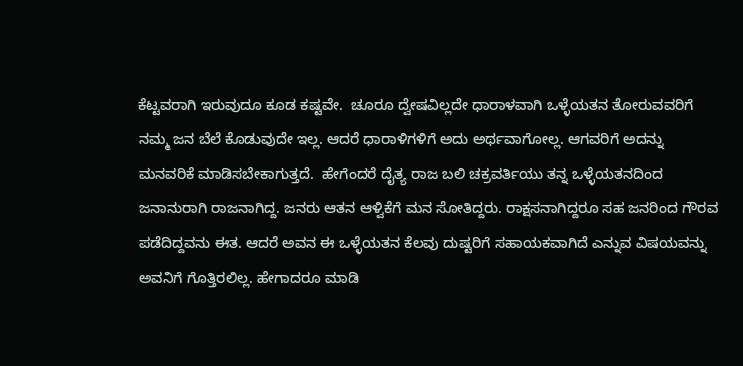ಕೆಟ್ಟವರಾಗಿ ಇರುವುದೂ ಕೂಡ ಕಷ್ಟವೇ.  ಚೂರೂ ದ್ವೇಷವಿಲ್ಲದೇ ಧಾರಾಳವಾಗಿ ಒಳ್ಳೆಯತನ ತೋರುವವರಿಗೆ ನಮ್ಮ ಜನ ಬೆಲೆ ಕೊಡುವುದೇ ಇಲ್ಲ. ಆದರೆ ಧಾರಾಳಿಗಳಿಗೆ ಅದು ಅರ್ಥವಾಗೋಲ್ಲ. ಆಗವರಿಗೆ ಅದನ್ನು ಮನವರಿಕೆ ಮಾಡಿಸಬೇಕಾಗುತ್ತದೆ.  ಹೇಗೆಂದರೆ ದೈತ್ಯ ರಾಜ ಬಲಿ ಚಕ್ರವರ್ತಿಯು ತನ್ನ ಒಳ್ಳೆಯತನದಿಂದ ಜನಾನುರಾಗಿ ರಾಜನಾಗಿದ್ದ. ಜನರು ಆತನ ಆಳ್ವಿಕೆಗೆ ಮನ ಸೋತಿದ್ದರು. ರಾಕ್ಷಸನಾಗಿದ್ದರೂ ಸಹ ಜನರಿಂದ ಗೌರವ ಪಡೆದಿದ್ದವನು ಈತ. ಆದರೆ ಅವನ ಈ ಒಳ್ಳೆಯತನ ಕೆಲವು ದುಷ್ಟರಿಗೆ ಸಹಾಯಕವಾಗಿದೆ ಎನ್ನುವ ವಿಷಯವನ್ನು ಅವನಿಗೆ ಗೊತ್ತಿರಲಿಲ್ಲ. ಹೇಗಾದರೂ ಮಾಡಿ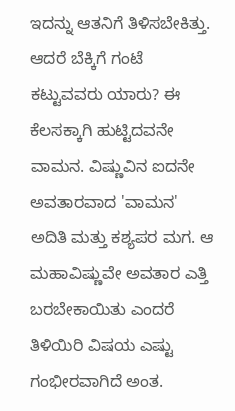ಇದನ್ನು ಆತನಿಗೆ ತಿಳಿಸಬೇಕಿತ್ತು.  ಆದರೆ ಬೆಕ್ಕಿಗೆ ಗಂಟೆ ಕಟ್ಟುವವರು ಯಾರು? ಈ ಕೆಲಸಕ್ಕಾಗಿ ಹುಟ್ಟಿದವನೇ ವಾಮನ. ವಿಷ್ಣುವಿನ ಐದನೇ ಅವತಾರವಾದ 'ವಾಮನ' ಅದಿತಿ ಮತ್ತು ಕಶ್ಯಪರ ಮಗ. ಆ ಮಹಾವಿಷ್ಣುವೇ ಅವತಾರ ಎತ್ತಿ ಬರಬೇಕಾಯಿತು ಎಂದರೆ ತಿಳಿಯಿರಿ ವಿಷಯ ಎಷ್ಟು ಗಂಭೀರವಾಗಿದೆ ಅಂತ.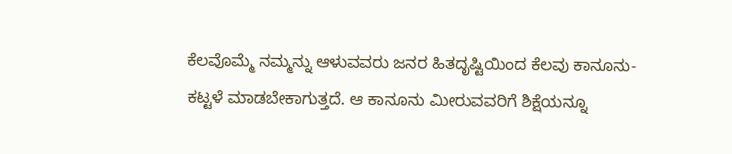ಕೆಲವೊಮ್ಮೆ ನಮ್ಮನ್ನು ಆಳುವವರು ಜನರ ಹಿತದೃಷ್ಟಿಯಿಂದ ಕೆಲವು ಕಾನೂನು-ಕಟ್ಟಳೆ ಮಾಡಬೇಕಾಗುತ್ತದೆ. ಆ ಕಾನೂನು ಮೀರುವವರಿಗೆ ಶಿಕ್ಷೆಯನ್ನೂ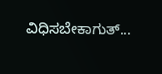ವಿಧಿಸಬೇಕಾಗುತ್...